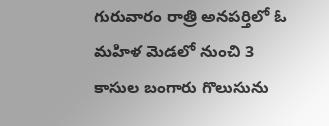గురువారం రాత్రి అనపర్తిలో ఓ మహిళ మెడలో నుంచి 3 కాసుల బంగారు గొలుసును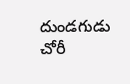దుండగుడు చోరీ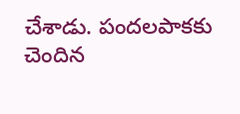చేశాడు. పందలపాకకు చెందిన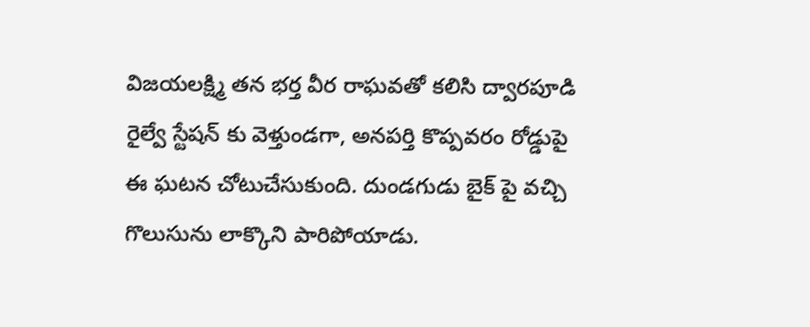విజయలక్ష్మి తన భర్త వీర రాఘవతో కలిసి ద్వారపూడి రైల్వే స్టేషన్ కు వెళ్తుండగా, అనపర్తి కొప్పవరం రోడ్డుపై ఈ ఘటన చోటుచేసుకుంది. దుండగుడు బైక్ పై వచ్చి గొలుసును లాక్కొని పారిపోయాడు.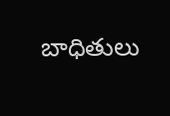బాధితులు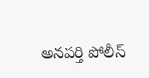అనపర్తి పోలీస్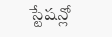స్టేషన్లో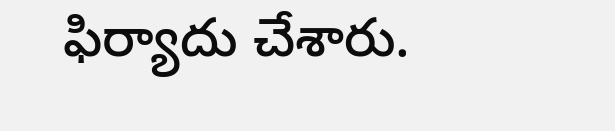ఫిర్యాదు చేశారు.